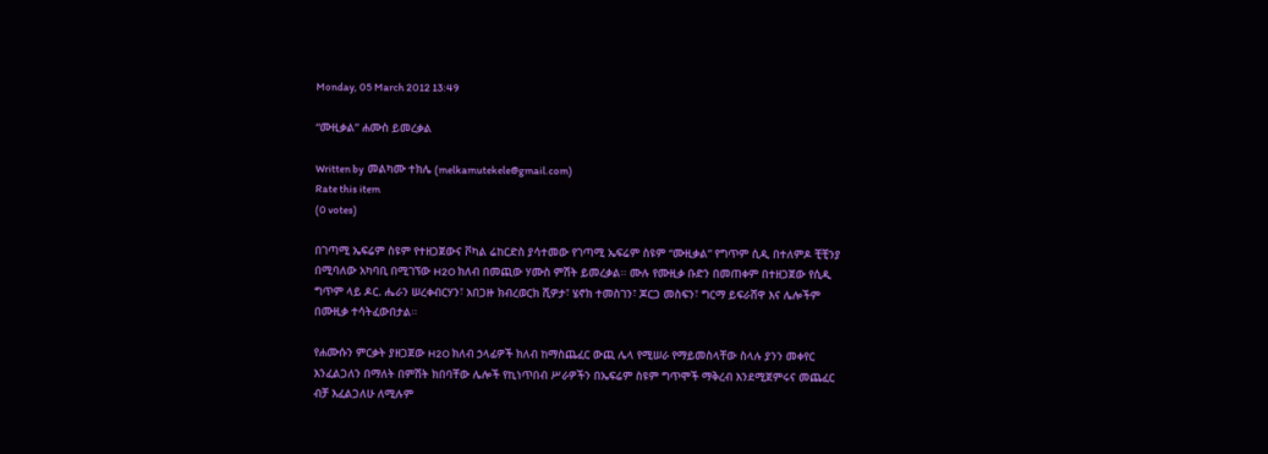Monday, 05 March 2012 13:49

“ሙዚቃል” ሐሙስ ይመረቃል

Written by  መልካሙ ተክሌ (melkamutekele@gmail.com)
Rate this item
(0 votes)

በገጣሚ ኤፍሬም ስዩም የተዘጋጀውና ቮካል ሬከርድስ ያሳተመው የገጣሚ ኤፍሬም ስዩም “ሙዚቃል” የግጥም ሲዲ በተለምዶ ቺቺንያ በሚባለው አካባቢ በሚገኘው H2O ክለብ በመጪው ሃሙስ ምሽት ይመረቃል፡፡ ሙሉ የሙዚቃ ቡድን በመጠቀም በተዘጋጀው የሲዲ ግጥም ላይ ዶር. ሔራን ሠረቀብርሃን፣ አበጋዙ ክብረወርክ ሺዎታ፣ ሄኖክ ተመስገን፣ ጆርጋ መስፍን፣ ግርማ ይፍራሸዋ እና ሌሎችም በሙዚቃ ተሳትፈውበታል፡፡

የሐሙሱን ምርቃት ያዘጋጀው H2O ክለብ ኃላፊዎች ክለብ ከማስጨፈር ውጪ ሌላ የሚሠራ የማይመስላቸው ስላሉ ያንን መቀየር እንፈልጋለን በማለት በምሽት ክበባቸው ሌሎች የኪነጥበብ ሥራዎችን በኤፍሬም ስዩም ግጥሞች ማቅረብ እንደሚጀምሩና መጨፈር ብቻ እፈልጋለሁ ለሚሉም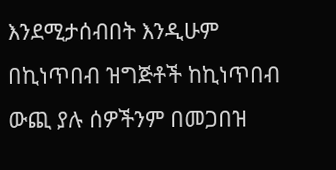እንደሚታሰብበት እንዲሁም በኪነጥበብ ዝግጅቶች ከኪነጥበብ ውጪ ያሉ ሰዎችንም በመጋበዝ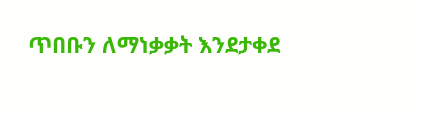ጥበቡን ለማነቃቃት እንደታቀደ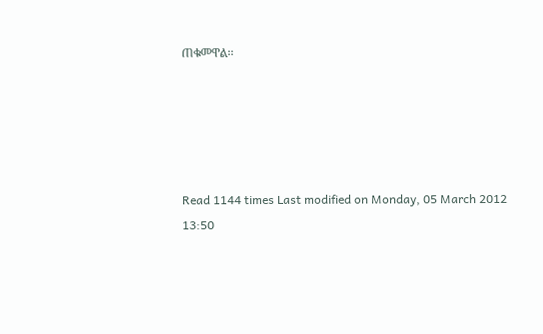ጠቁመዋል፡፡





Read 1144 times Last modified on Monday, 05 March 2012 13:50